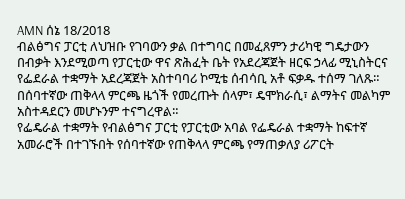AMN ሰኔ 18/2018
ብልፅግና ፓርቲ ለህዝቡ የገባውን ቃል በተግባር በመፈጸምን ታሪካዊ ግዴታውን በብቃት እንደሚወጣ የፓርቲው ዋና ጽሕፈት ቤት የአደረጃጀት ዘርፍ ኃላፊ ሚኒስትርና የፌደራል ተቋማት አደረጃጀት አስተባባሪ ኮሚቴ ሰብሳቢ አቶ ፍቃዱ ተሰማ ገለጹ።
በሰባተኛው ጠቅላላ ምርጫ ዜጎች የመረጡት ሰላም፣ ዴሞክራሲ፣ ልማትና መልካም አስተዳደርን መሆኑንም ተናግረዋል።
የፌዴራል ተቋማት የብልፅግና ፓርቲ የፓርቲው አባል የፌዴራል ተቋማት ከፍተኛ አመራሮች በተገኙበት የሰባተኛው የጠቅላላ ምርጫ የማጠቃለያ ሪፖርት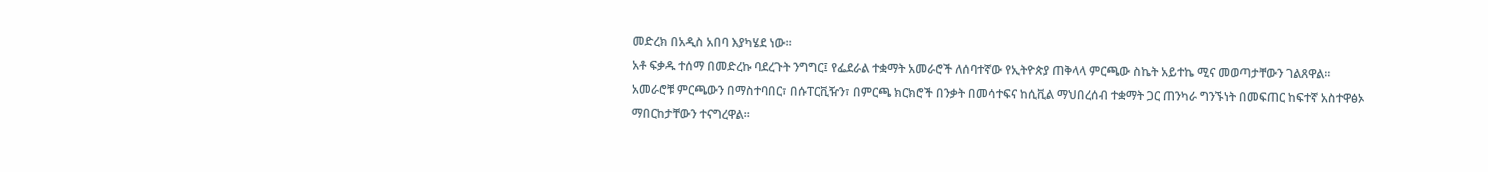መድረክ በአዲስ አበባ እያካሄደ ነው።
አቶ ፍቃዱ ተሰማ በመድረኩ ባደረጉት ንግግር፤ የፌደራል ተቋማት አመራሮች ለሰባተኛው የኢትዮጵያ ጠቅላላ ምርጫው ስኬት አይተኬ ሚና መወጣታቸውን ገልጸዋል።
አመራሮቹ ምርጫውን በማስተባበር፣ በሱፐርቪዥን፣ በምርጫ ክርክሮች በንቃት በመሳተፍና ከሲቪል ማህበረሰብ ተቋማት ጋር ጠንካራ ግንኙነት በመፍጠር ከፍተኛ አስተዋፅኦ ማበርከታቸውን ተናግረዋል።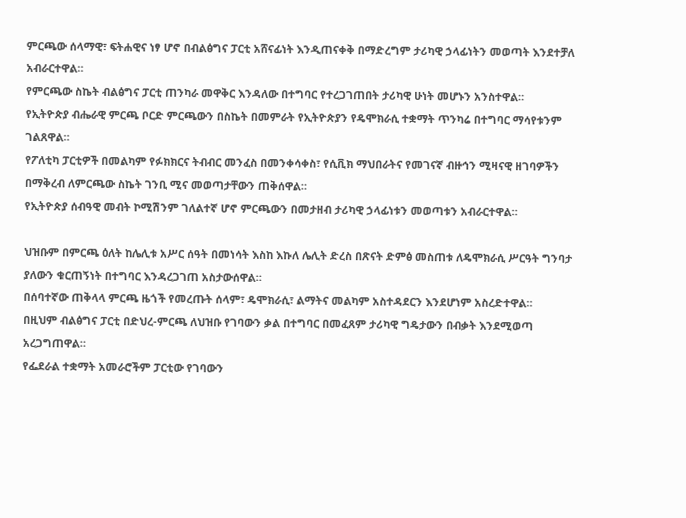ምርጫው ሰላማዊ፣ ፍትሐዊና ነፃ ሆኖ በብልፅግና ፓርቲ አሸናፊነት እንዲጠናቀቅ በማድረግም ታሪካዊ ኃላፊነትን መወጣት እንደተቻለ አብራርተዋል።
የምርጫው ስኬት ብልፅግና ፓርቲ ጠንካራ መዋቅር እንዳለው በተግባር የተረጋገጠበት ታሪካዊ ሁነት መሆኑን አንስተዋል።
የኢትዮጵያ ብሔራዊ ምርጫ ቦርድ ምርጫውን በስኬት በመምራት የኢትዮጵያን የዴሞክራሲ ተቋማት ጥንካሬ በተግባር ማሳየቱንም ገልጸዋል።
የፖለቲካ ፓርቲዎች በመልካም የፉክክርና ትብብር መንፈስ በመንቀሳቀስ፣ የሲቪክ ማህበራትና የመገናኛ ብዙኅን ሚዛናዊ ዘገባዎችን በማቅረብ ለምርጫው ስኬት ገንቢ ሚና መወጣታቸውን ጠቅሰዋል።
የኢትዮጵያ ሰብዓዊ መብት ኮሚሽንም ገለልተኛ ሆኖ ምርጫውን በመታዘብ ታሪካዊ ኃላፊነቱን መወጣቱን አብራርተዋል።

ህዝቡም በምርጫ ዕለት ከሌሊቱ አሥር ሰዓት በመነሳት እስከ እኩለ ሌሊት ድረስ በጽናት ድምፅ መስጠቱ ለዴሞክራሲ ሥርዓት ግንባታ ያለውን ቁርጠኝነት በተግባር እንዳረጋገጠ አስታውሰዋል።
በሰባተኛው ጠቅላላ ምርጫ ዜጎች የመረጡት ሰላም፣ ዴሞክራሲ፣ ልማትና መልካም አስተዳደርን እንደሆነም አስረድተዋል።
በዚህም ብልፅግና ፓርቲ በድህረ-ምርጫ ለህዝቡ የገባውን ቃል በተግባር በመፈጸም ታሪካዊ ግዴታውን በብቃት እንደሚወጣ አረጋግጠዋል።
የፌደራል ተቋማት አመራሮችም ፓርቲው የገባውን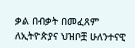ቃል በብቃት በመፈጸም ለኢትዮጵያና ህዝቦቿ ሁለንተናዊ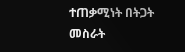ተጠቃሚነት በትጋት መስራት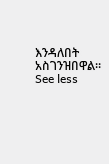እንዳለበት አስገንዝበዋል።
See less